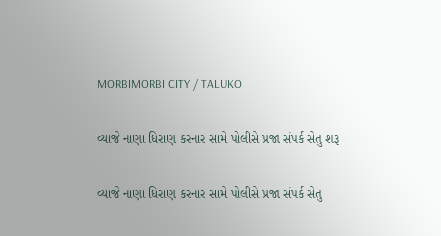MORBIMORBI CITY / TALUKO

વ્યાજે નાણા ધિરાણ કરનાર સામે પોલીસે પ્રજા સંપર્ક સેતુ શરૂ

વ્યાજે નાણા ધિરાણ કરનાર સામે પોલીસે પ્રજા સંપર્ક સેતુ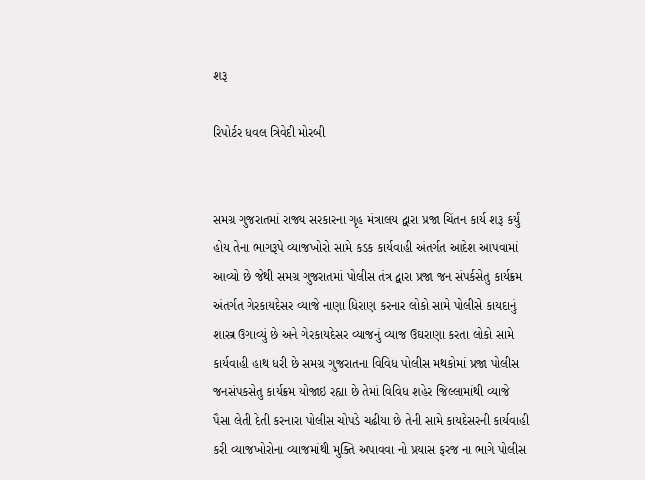શરૂ

રિપોર્ટર ધવલ ત્રિવેદી મોરબી


સમગ્ર ગુજરાતમાં રાજ્ય સરકારના ગૃહ મંત્રાલય દ્વારા પ્રજા ચિંતન કાર્ય શરૂ કર્યું હોય તેના ભાગરૂપે વ્યાજખોરો સામે કડક કાર્યવાહી અંતર્ગત આદેશ આપવામાં આવ્યો છે જેથી સમગ્ર ગુજરાતમાં પોલીસ તંત્ર દ્વારા પ્રજા જન સંપર્કસેતુ કાર્યક્રમ અંતર્ગત ગેરકાયદેસર વ્યાજે નાણા ધિરાણ કરનાર લોકો સામે પોલીસે કાયદાનું શાસ્ત્ર ઉગાવ્યું છે અને ગેરકાયદેસર વ્યાજનું વ્યાજ ઉઘરાણા કરતા લોકો સામે કાર્યવાહી હાથ ધરી છે સમગ્ર ગુજરાતના વિવિધ પોલીસ મથકોમાં પ્રજા પોલીસ જનસંપકસેતુ કાર્યક્રમ યોજાઇ રહ્યા છે તેમાં વિવિધ શહેર જિલ્લામાંથી વ્યાજે પૈસા લેતી દેતી કરનારા પોલીસ ચોપડે ચઢીયા છે તેની સામે કાયદેસરની કાર્યવાહી કરી વ્યાજખોરોના વ્યાજમાંથી મુક્તિ અપાવવા નો પ્રયાસ ફરજ ના ભાગે પોલીસ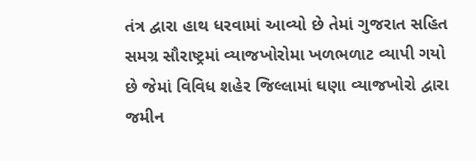તંત્ર દ્વારા હાથ ધરવામાં આવ્યો છે તેમાં ગુજરાત સહિત સમગ્ર સૌરાષ્ટ્રમાં વ્યાજખોરોમા ખળભળાટ વ્યાપી ગયો છે જેમાં વિવિધ શહેર જિલ્લામાં ઘણા વ્યાજખોરો દ્વારા જમીન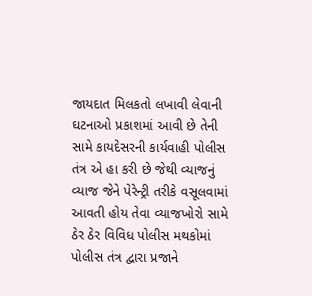જાયદાત મિલકતો લખાવી લેવાની ઘટનાઓ પ્રકાશમાં આવી છે તેની સામે કાયદેસરની કાર્યવાહી પોલીસ તંત્ર એ હા કરી છે જેથી વ્યાજનું વ્યાજ જેને પેરેન્ટ્રી તરીકે વસૂલવામાં આવતી હોય તેવા વ્યાજખોરો સામે ઠેર ઠેર વિવિધ પોલીસ મથકોમાં પોલીસ તંત્ર દ્વારા પ્રજાને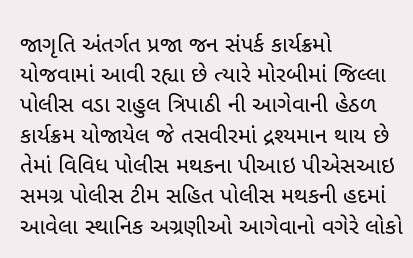જાગૃતિ અંતર્ગત પ્રજા જન સંપર્ક કાર્યક્રમો યોજવામાં આવી રહ્યા છે ત્યારે મોરબીમાં જિલ્લા પોલીસ વડા રાહુલ ત્રિપાઠી ની આગેવાની હેઠળ કાર્યક્રમ યોજાયેલ જે તસવીરમાં દ્રશ્યમાન થાય છે તેમાં વિવિધ પોલીસ મથકના પીઆઇ પીએસઆઇ સમગ્ર પોલીસ ટીમ સહિત પોલીસ મથકની હદમાં આવેલા સ્થાનિક અગ્રણીઓ આગેવાનો વગેરે લોકો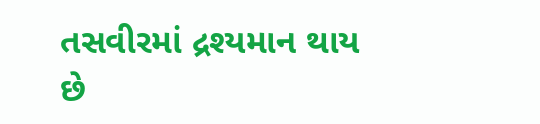તસવીરમાં દ્રશ્યમાન થાય છે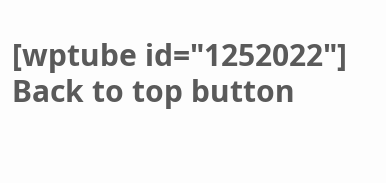[wptube id="1252022"]
Back to top button